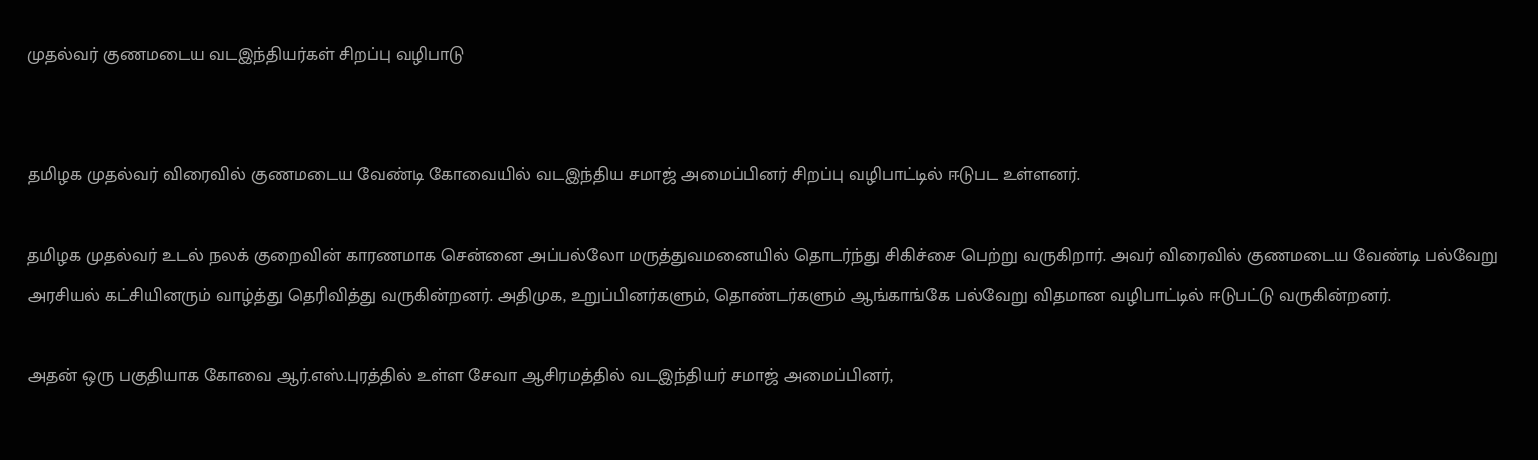முதல்வர் குணமடைய வடஇந்தியர்கள் சிறப்பு வழிபாடு


தமிழக முதல்வர் விரைவில் குணமடைய வேண்டி கோவையில் வடஇந்திய சமாஜ் அமைப்பினர் சிறப்பு வழிபாட்டில் ஈடுபட உள்ளனர்.

தமிழக முதல்வர் உடல் நலக் குறைவின் காரணமாக சென்னை அப்பல்லோ மருத்துவமனையில் தொடர்ந்து சிகிச்சை பெற்று வருகிறார். அவர் விரைவில் குணமடைய வேண்டி பல்வேறு அரசியல் கட்சியினரும் வாழ்த்து தெரிவித்து வருகின்றனர். அதிமுக, உறுப்பினர்களும், தொண்டர்களும் ஆங்காங்கே பல்வேறு விதமான வழிபாட்டில் ஈடுபட்டு வருகின்றனர்.

அதன் ஒரு பகுதியாக கோவை ஆர்.எஸ்.புரத்தில் உள்ள சேவா ஆசிரமத்தில் வடஇந்தியர் சமாஜ் அமைப்பினர்,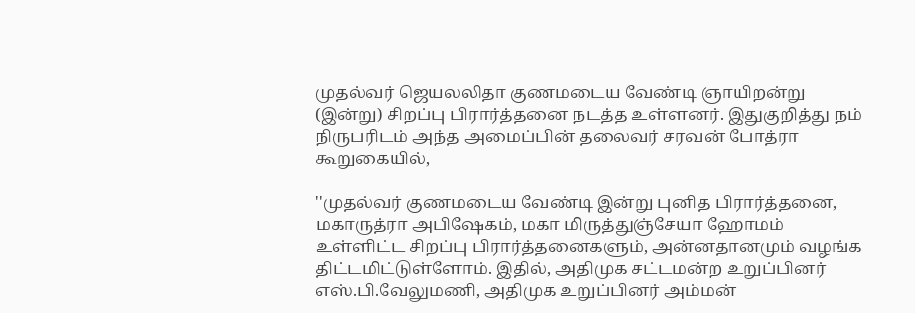முதல்வர் ஜெயலலிதா குணமடைய வேண்டி ஞாயிறன்று (இன்று) சிறப்பு பிரார்த்தனை நடத்த உள்ளனர். இதுகுறித்து நம் நிருபரிடம் அந்த அமைப்பின் தலைவர் சரவன் போத்ரா கூறுகையில்,

''முதல்வர் குணமடைய வேண்டி இன்று புனித பிரார்த்தனை, மகாருத்ரா அபிஷேகம், மகா மிருத்துஞ்சேயா ஹோமம் உள்ளிட்ட சிறப்பு பிரார்த்தனைகளும், அன்னதானமும் வழங்க திட்டமிட்டுள்ளோம். இதில், அதிமுக சட்டமன்ற உறுப்பினர் எஸ்.பி.வேலுமணி, அதிமுக உறுப்பினர் அம்மன்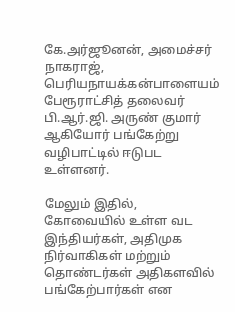கே.அர்ஜூனன், அமைச்சர் நாகராஜ், பெரியநாயக்கன்பாளையம் பேரூராட்சித் தலைவர் பி.ஆர்.ஜி. அருண் குமார் ஆகியோர் பங்கேற்று வழிபாட்டில் ஈடுபட உள்ளனர்.

மேலும் இதில், கோவையில் உள்ள வட இந்தியர்கள், அதிமுக நிர்வாகிகள் மற்றும் தொண்டர்கள் அதிகளவில் பங்கேற்பார்கள் என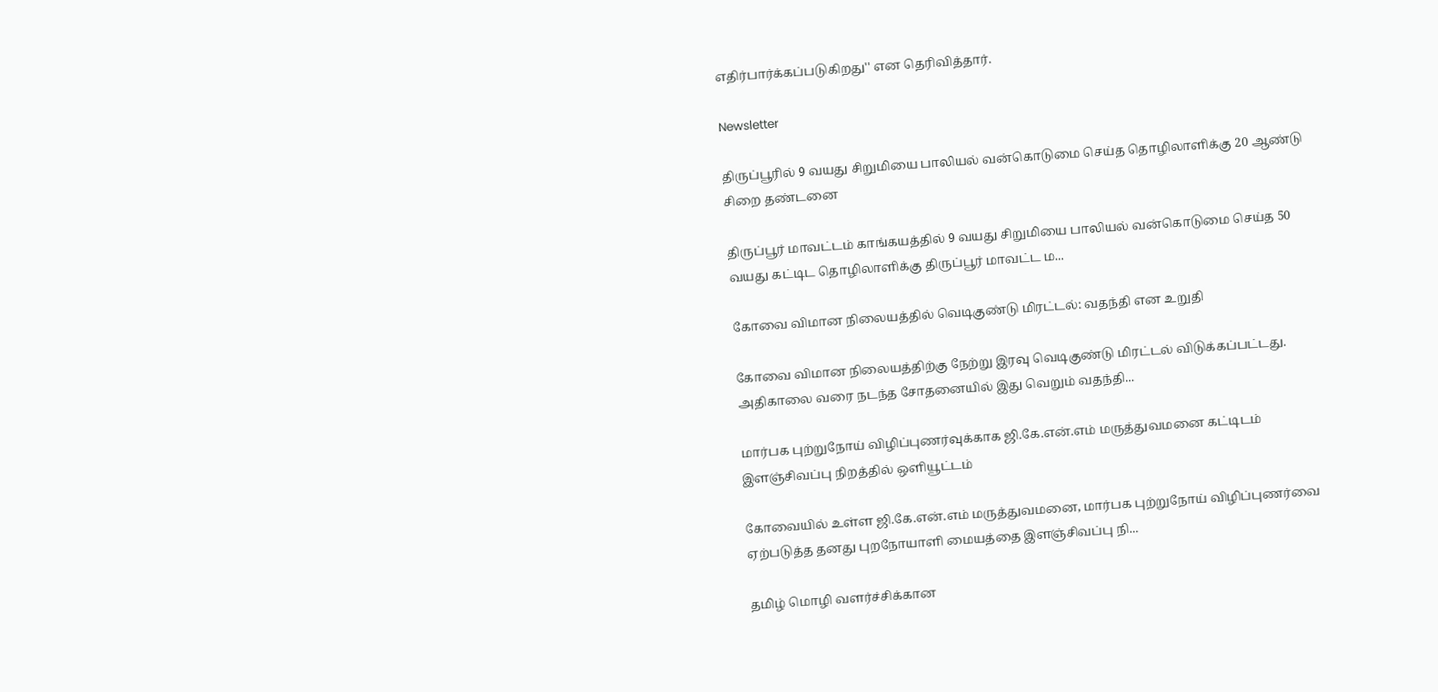எதிர்பார்க்கப்படுகிறது'' என தெரிவித்தார்.

Newsletter

திருப்பூரில் 9 வயது சிறுமியை பாலியல் வன்கொடுமை செய்த தொழிலாளிக்கு 20 ஆண்டு சிறை தண்டனை

திருப்பூர் மாவட்டம் காங்கயத்தில் 9 வயது சிறுமியை பாலியல் வன்கொடுமை செய்த 50 வயது கட்டிட தொழிலாளிக்கு திருப்பூர் மாவட்ட ம...

கோவை விமான நிலையத்தில் வெடிகுண்டு மிரட்டல்: வதந்தி என உறுதி

கோவை விமான நிலையத்திற்கு நேற்று இரவு வெடிகுண்டு மிரட்டல் விடுக்கப்பட்டது. அதிகாலை வரை நடந்த சோதனையில் இது வெறும் வதந்தி...

மார்பக புற்றுநோய் விழிப்புணர்வுக்காக ஜி.கே.என்.எம் மருத்துவமனை கட்டிடம் இளஞ்சிவப்பு நிறத்தில் ஒளியூட்டம்

கோவையில் உள்ள ஜி.கே.என்.எம் மருத்துவமனை, மார்பக புற்றுநோய் விழிப்புணர்வை ஏற்படுத்த தனது புறநோயாளி மையத்தை இளஞ்சிவப்பு நி...

தமிழ் மொழி வளர்ச்சிக்கான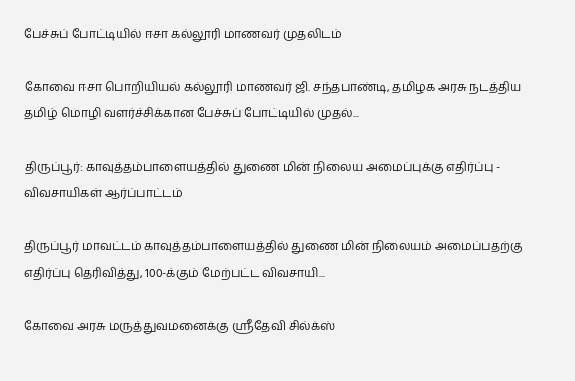பேச்சுப் போட்டியில் ஈசா கல்லூரி மாணவர் முதலிடம்

கோவை ஈசா பொறியியல் கல்லூரி மாணவர் ஜி. சந்தபாண்டி, தமிழக அரசு நடத்திய தமிழ் மொழி வளர்ச்சிக்கான பேச்சுப் போட்டியில் முதல்...

திருப்பூர்: காவுத்தம்பாளையத்தில் துணை மின் நிலைய அமைப்புக்கு எதிர்ப்பு - விவசாயிகள் ஆர்ப்பாட்டம்

திருப்பூர் மாவட்டம் காவுத்தம்பாளையத்தில் துணை மின் நிலையம் அமைப்பதற்கு எதிர்ப்பு தெரிவித்து, 100-க்கும் மேற்பட்ட விவசாயி...

கோவை அரசு மருத்துவமனைக்கு ஸ்ரீதேவி சில்க்ஸ்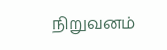நிறுவனம்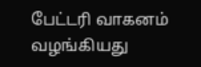பேட்டரி வாகனம் வழங்கியது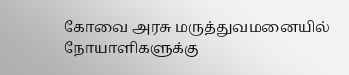கோவை அரசு மருத்துவமனையில் நோயாளிகளுக்கு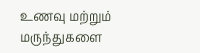உணவு மற்றும் மருந்துகளை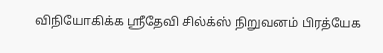விநியோகிக்க ஸ்ரீதேவி சில்க்ஸ் நிறுவனம் பிரத்யேக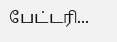பேட்டரி...